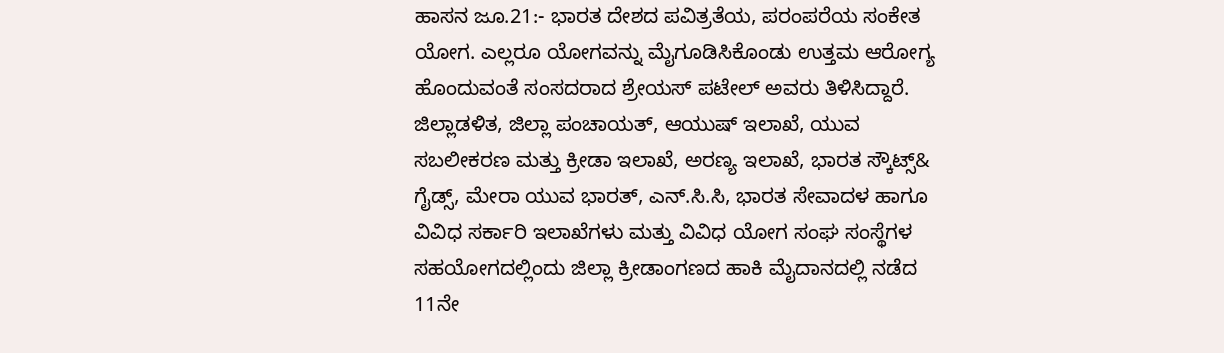ಹಾಸನ ಜೂ.21:- ಭಾರತ ದೇಶದ ಪವಿತ್ರತೆಯ, ಪರಂಪರೆಯ ಸಂಕೇತ ಯೋಗ. ಎಲ್ಲರೂ ಯೋಗವನ್ನು ಮೈಗೂಡಿಸಿಕೊಂಡು ಉತ್ತಮ ಆರೋಗ್ಯ ಹೊಂದುವಂತೆ ಸಂಸದರಾದ ಶ್ರೇಯಸ್ ಪಟೇಲ್ ಅವರು ತಿಳಿಸಿದ್ದಾರೆ.
ಜಿಲ್ಲಾಡಳಿತ, ಜಿಲ್ಲಾ ಪಂಚಾಯತ್, ಆಯುಷ್ ಇಲಾಖೆ, ಯುವ ಸಬಲೀಕರಣ ಮತ್ತು ಕ್ರೀಡಾ ಇಲಾಖೆ, ಅರಣ್ಯ ಇಲಾಖೆ, ಭಾರತ ಸ್ಕೌಟ್ಸ್& ಗೈಡ್ಸ್, ಮೇರಾ ಯುವ ಭಾರತ್, ಎನ್.ಸಿ.ಸಿ, ಭಾರತ ಸೇವಾದಳ ಹಾಗೂ ವಿವಿಧ ಸರ್ಕಾರಿ ಇಲಾಖೆಗಳು ಮತ್ತು ವಿವಿಧ ಯೋಗ ಸಂಘ ಸಂಸ್ಥೆಗಳ ಸಹಯೋಗದಲ್ಲಿಂದು ಜಿಲ್ಲಾ ಕ್ರೀಡಾಂಗಣದ ಹಾಕಿ ಮೈದಾನದಲ್ಲಿ ನಡೆದ 11ನೇ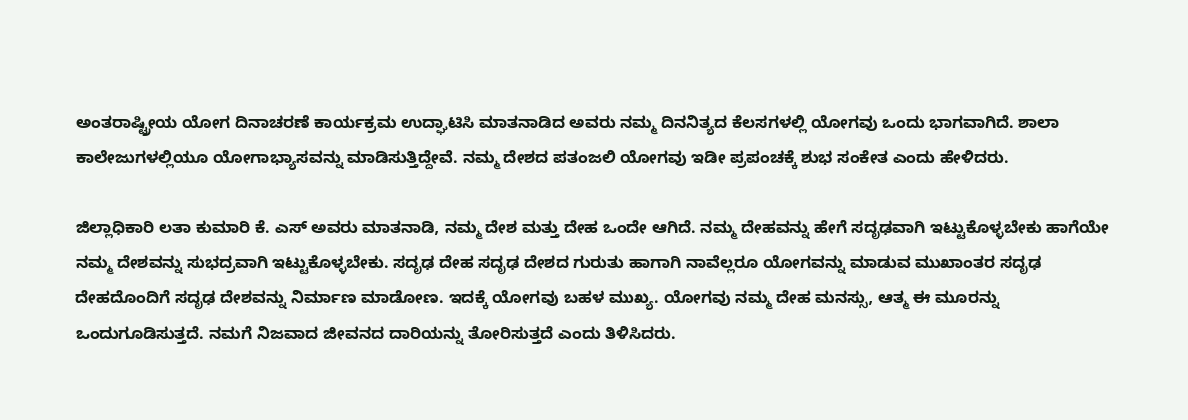ಅಂತರಾಷ್ಟ್ರೀಯ ಯೋಗ ದಿನಾಚರಣೆ ಕಾರ್ಯಕ್ರಮ ಉದ್ಘಾಟಿಸಿ ಮಾತನಾಡಿದ ಅವರು ನಮ್ಮ ದಿನನಿತ್ಯದ ಕೆಲಸಗಳಲ್ಲಿ ಯೋಗವು ಒಂದು ಭಾಗವಾಗಿದೆ. ಶಾಲಾ ಕಾಲೇಜುಗಳಲ್ಲಿಯೂ ಯೋಗಾಭ್ಯಾಸವನ್ನು ಮಾಡಿಸುತ್ತಿದ್ದೇವೆ. ನಮ್ಮ ದೇಶದ ಪತಂಜಲಿ ಯೋಗವು ಇಡೀ ಪ್ರಪಂಚಕ್ಕೆ ಶುಭ ಸಂಕೇತ ಎಂದು ಹೇಳಿದರು.

ಜಿಲ್ಲಾಧಿಕಾರಿ ಲತಾ ಕುಮಾರಿ ಕೆ. ಎಸ್ ಅವರು ಮಾತನಾಡಿ, ನಮ್ಮ ದೇಶ ಮತ್ತು ದೇಹ ಒಂದೇ ಆಗಿದೆ. ನಮ್ಮ ದೇಹವನ್ನು ಹೇಗೆ ಸದೃಢವಾಗಿ ಇಟ್ಟುಕೊಳ್ಳಬೇಕು ಹಾಗೆಯೇ ನಮ್ಮ ದೇಶವನ್ನು ಸುಭದ್ರವಾಗಿ ಇಟ್ಟುಕೊಳ್ಳಬೇಕು. ಸದೃಢ ದೇಹ ಸದೃಢ ದೇಶದ ಗುರುತು ಹಾಗಾಗಿ ನಾವೆಲ್ಲರೂ ಯೋಗವನ್ನು ಮಾಡುವ ಮುಖಾಂತರ ಸದೃಢ ದೇಹದೊಂದಿಗೆ ಸದೃಢ ದೇಶವನ್ನು ನಿರ್ಮಾಣ ಮಾಡೋಣ. ಇದಕ್ಕೆ ಯೋಗವು ಬಹಳ ಮುಖ್ಯ. ಯೋಗವು ನಮ್ಮ ದೇಹ ಮನಸ್ಸು, ಆತ್ಮ ಈ ಮೂರನ್ನು ಒಂದುಗೂಡಿಸುತ್ತದೆ. ನಮಗೆ ನಿಜವಾದ ಜೀವನದ ದಾರಿಯನ್ನು ತೋರಿಸುತ್ತದೆ ಎಂದು ತಿಳಿಸಿದರು.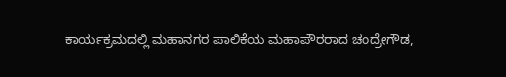ಕಾರ್ಯಕ್ರಮದಲ್ಲಿ ಮಹಾನಗರ ಪಾಲಿಕೆಯ ಮಹಾಪೌರರಾದ ಚಂದ್ರೇಗೌಡ,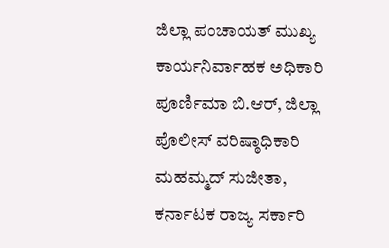ಜಿಲ್ಲಾ ಪಂಚಾಯತ್ ಮುಖ್ಯ ಕಾರ್ಯನಿರ್ವಾಹಕ ಅಧಿಕಾರಿ ಪೂರ್ಣಿಮಾ ಬಿ.ಆರ್, ಜಿಲ್ಲಾ ಪೊಲೀಸ್ ವರಿಷ್ಠಾಧಿಕಾರಿ ಮಹಮ್ಮದ್ ಸುಜೀತಾ, ಕರ್ನಾಟಕ ರಾಜ್ಯ ಸರ್ಕಾರಿ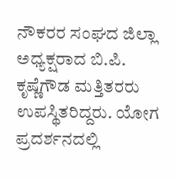ನೌಕರರ ಸಂಘದ ಜಿಲ್ಲಾ ಅಧ್ಯಕ್ಷರಾದ ಬಿ.ಪಿ. ಕೃಷ್ಣೆಗೌಡ ಮತ್ತಿತರರು ಉಪಸ್ಥಿತರಿದ್ದರು. ಯೋಗ ಪ್ರದರ್ಶನದಲ್ಲಿ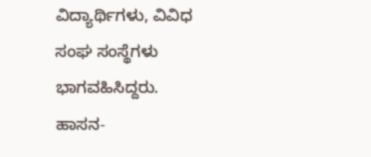ವಿದ್ಯಾರ್ಥಿಗಳು, ವಿವಿಧ ಸಂಘ ಸಂಸ್ಥೆಗಳು ಭಾಗವಹಿಸಿದ್ದರು.
ಹಾಸನ-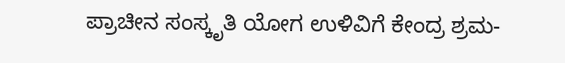ಪ್ರಾಚೀನ ಸಂಸ್ಕೃತಿ ಯೋಗ ಉಳಿವಿಗೆ ಕೇಂದ್ರ ಶ್ರಮ-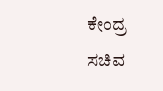ಕೇಂದ್ರ ಸಚಿವ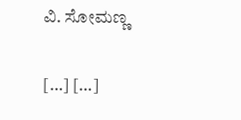ವಿ. ಸೋಮಣ್ಣ

[…] […]